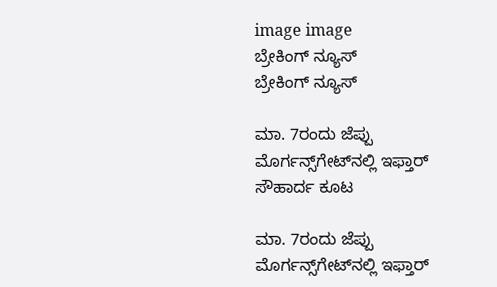image image
ಬ್ರೇಕಿಂಗ್ ನ್ಯೂಸ್
ಬ್ರೇಕಿಂಗ್ ನ್ಯೂಸ್

ಮಾ. 7ರಂದು ಜೆಪ್ಪು ಮೊರ್ಗನ್ಸ್‌ಗೇಟ್‌ನಲ್ಲಿ ಇಫ್ತಾರ್ ಸೌಹಾರ್ದ ಕೂಟ

ಮಾ. 7ರಂದು ಜೆಪ್ಪು ಮೊರ್ಗನ್ಸ್‌ಗೇಟ್‌ನಲ್ಲಿ ಇಫ್ತಾರ್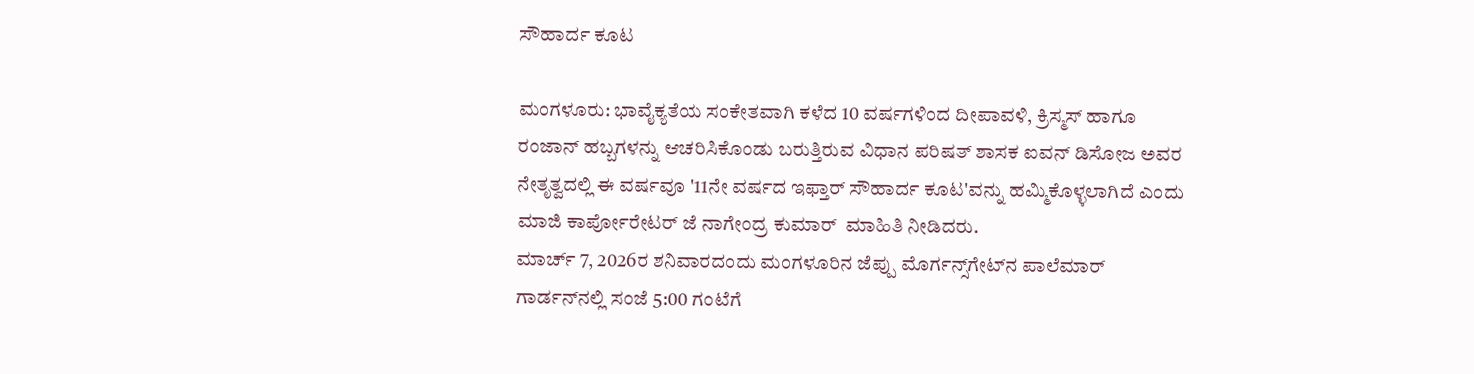ಸೌಹಾರ್ದ ಕೂಟ

ಮಂಗಳೂರು: ಭಾವೈಕ್ಯತೆಯ ಸಂಕೇತವಾಗಿ ಕಳೆದ 10 ವರ್ಷಗಳಿಂದ ದೀಪಾವಳಿ, ಕ್ರಿಸ್ಮಸ್ ಹಾಗೂ ರಂಜಾನ್ ಹಬ್ಬಗಳನ್ನು ಆಚರಿಸಿಕೊಂಡು ಬರುತ್ತಿರುವ ವಿಧಾನ ಪರಿಷತ್ ಶಾಸಕ ಐವನ್ ಡಿಸೋಜ ಅವರ ನೇತೃತ್ವದಲ್ಲಿ ಈ ವರ್ಷವೂ '11ನೇ ವರ್ಷದ ಇಫ್ತಾರ್ ಸೌಹಾರ್ದ ಕೂಟ'ವನ್ನು ಹಮ್ಮಿಕೊಳ್ಳಲಾಗಿದೆ ಎಂದು ಮಾಜಿ ಕಾರ್ಪೋರೇಟರ್ ಜೆ ನಾಗೇಂದ್ರ ಕುಮಾರ್  ಮಾಹಿತಿ ನೀಡಿದರು.
ಮಾರ್ಚ್ 7, 2026ರ ಶನಿವಾರದಂದು ಮಂಗಳೂರಿನ ಜೆಪ್ಪು ಮೊರ್ಗನ್ಸ್‌ಗೇಟ್‌ನ ಪಾಲೆಮಾರ್ ಗಾರ್ಡನ್‌ನಲ್ಲಿ ಸಂಜೆ 5:00 ಗಂಟೆಗೆ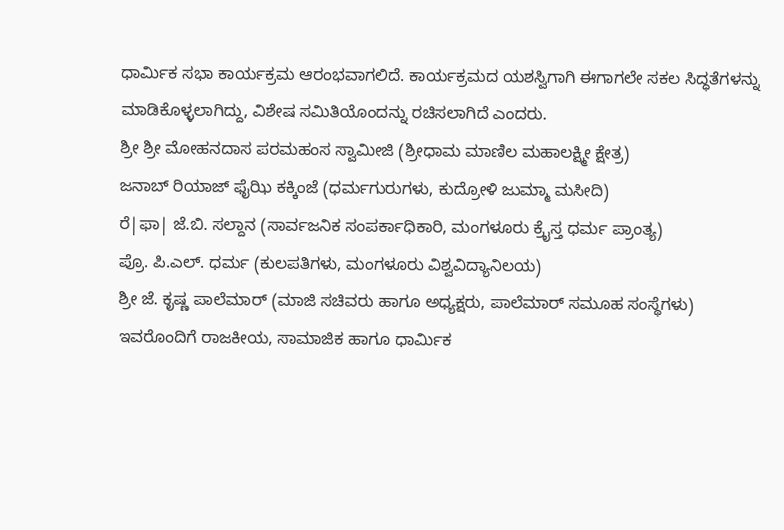ಧಾರ್ಮಿಕ ಸಭಾ ಕಾರ್ಯಕ್ರಮ ಆರಂಭವಾಗಲಿದೆ. ಕಾರ್ಯಕ್ರಮದ ಯಶಸ್ವಿಗಾಗಿ ಈಗಾಗಲೇ ಸಕಲ ಸಿದ್ಧತೆಗಳನ್ನು ಮಾಡಿಕೊಳ್ಳಲಾಗಿದ್ದು, ವಿಶೇಷ ಸಮಿತಿಯೊಂದನ್ನು ರಚಿಸಲಾಗಿದೆ ಎಂದರು.
ಶ್ರೀ ಶ್ರೀ ಮೋಹನದಾಸ ಪರಮಹಂಸ ಸ್ವಾಮೀಜಿ (ಶ್ರೀಧಾಮ ಮಾಣಿಲ ಮಹಾಲಕ್ಷ್ಮೀ ಕ್ಷೇತ್ರ)
ಜನಾಬ್ ರಿಯಾಜ್ ಫೈಝಿ ಕಕ್ಕಿಂಜೆ (ಧರ್ಮಗುರುಗಳು, ಕುದ್ರೋಳಿ ಜುಮ್ಮಾ ಮಸೀದಿ)
ರೆ|ಫಾ| ಜೆ.ಬಿ. ಸಲ್ದಾನ (ಸಾರ್ವಜನಿಕ ಸಂಪರ್ಕಾಧಿಕಾರಿ, ಮಂಗಳೂರು ಕ್ರೈಸ್ತ ಧರ್ಮ ಪ್ರಾಂತ್ಯ)
ಪ್ರೊ. ಪಿ.ಎಲ್. ಧರ್ಮ (ಕುಲಪತಿಗಳು, ಮಂಗಳೂರು ವಿಶ್ವವಿದ್ಯಾನಿಲಯ)
ಶ್ರೀ ಜೆ. ಕೃಷ್ಣ ಪಾಲೆಮಾರ್ (ಮಾಜಿ ಸಚಿವರು ಹಾಗೂ ಅಧ್ಯಕ್ಷರು, ಪಾಲೆಮಾರ್ ಸಮೂಹ ಸಂಸ್ಥೆಗಳು)
ಇವರೊಂದಿಗೆ ರಾಜಕೀಯ, ಸಾಮಾಜಿಕ ಹಾಗೂ ಧಾರ್ಮಿಕ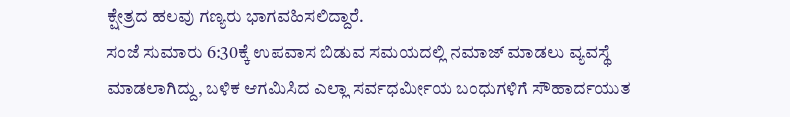ಕ್ಷೇತ್ರದ ಹಲವು ಗಣ್ಯರು ಭಾಗವಹಿಸಲಿದ್ದಾರೆ.
ಸಂಜೆ ಸುಮಾರು 6:30ಕ್ಕೆ ಉಪವಾಸ ಬಿಡುವ ಸಮಯದಲ್ಲಿ ನಮಾಜ್ ಮಾಡಲು ವ್ಯವಸ್ಥೆ ಮಾಡಲಾಗಿದ್ದು, ಬಳಿಕ ಆಗಮಿಸಿದ ಎಲ್ಲಾ ಸರ್ವಧರ್ಮೀಯ ಬಂಧುಗಳಿಗೆ ಸೌಹಾರ್ದಯುತ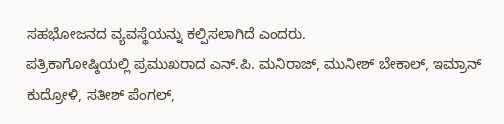ಸಹಭೋಜನದ ವ್ಯವಸ್ಥೆಯನ್ನು ಕಲ್ಪಿಸಲಾಗಿದೆ ಎಂದರು.
ಪತ್ರಿಕಾಗೋಷ್ಠಿಯಲ್ಲಿ ಪ್ರಮುಖರಾದ ಎನ್.ಪಿ. ಮನಿರಾಜ್, ಮುನೀಶ್ ಬೇಕಾಲ್, ಇಮ್ರಾನ್ ಕುದ್ರೋಳಿ, ಸತೀಶ್ ಪೆಂಗಲ್,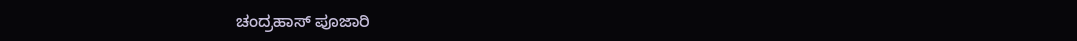ಚಂದ್ರಹಾಸ್ ಪೂಜಾರಿ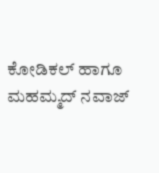ಕೋಡಿಕಲ್ ಹಾಗೂ ಮಹಮ್ಮದ್ ನವಾಜ್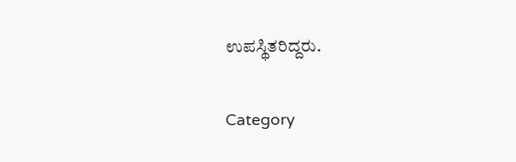ಉಪಸ್ಥಿತರಿದ್ದರು.

Category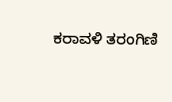ಕರಾವಳಿ ತರಂಗಿಣಿ